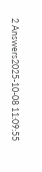2 Answers2025-10-08 11:09:55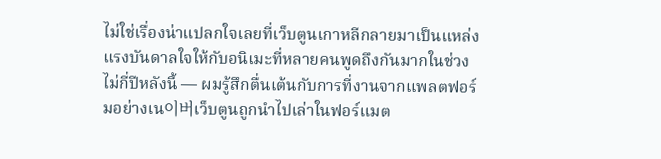ไม่ใช่เรื่องน่าแปลกใจเลยที่เว็บตูนเกาหลีกลายมาเป็นแหล่งแรงบันดาลใจให้กับอนิเมะที่หลายคนพูดถึงกันมากในช่วงไม่กี่ปีหลังนี้ — ผมรู้สึกตื่นเต้นกับการที่งานจากแพลตฟอร์มอย่างเน이버เว็บตูนถูกนำไปเล่าในฟอร์แมต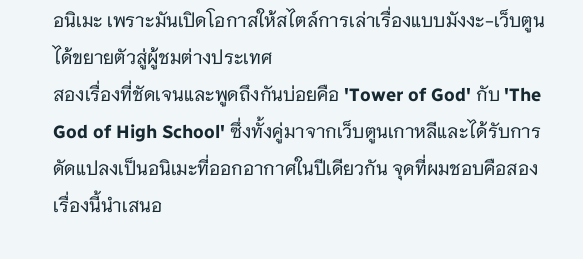อนิเมะ เพราะมันเปิดโอกาสให้สไตล์การเล่าเรื่องแบบมังงะ-เว็บตูนได้ขยายตัวสู่ผู้ชมต่างประเทศ
สองเรื่องที่ชัดเจนและพูดถึงกันบ่อยคือ 'Tower of God' กับ 'The God of High School' ซึ่งทั้งคู่มาจากเว็บตูนเกาหลีและได้รับการดัดแปลงเป็นอนิเมะที่ออกอากาศในปีเดียวกัน จุดที่ผมชอบคือสองเรื่องนี้นำเสนอ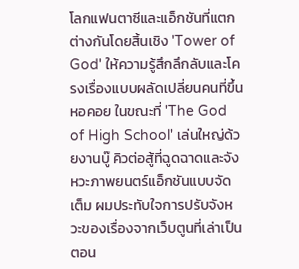โลกแฟนตาซีและแอ็กชันที่แตกต่างกันโดยสิ้นเชิง 'Tower of God' ให้ความรู้สึกลึกลับและโครงเรื่องแบบผลัดเปลี่ยนคนที่ขึ้นหอคอย ในขณะที่ 'The God of High School' เล่นใหญ่ด้วยงานบู๊ คิวต่อสู้ที่ฉูดฉาดและจังหวะภาพยนตร์แอ็กชันแบบจัดเต็ม ผมประทับใจการปรับจังหวะของเรื่องจากเว็บตูนที่เล่าเป็นตอน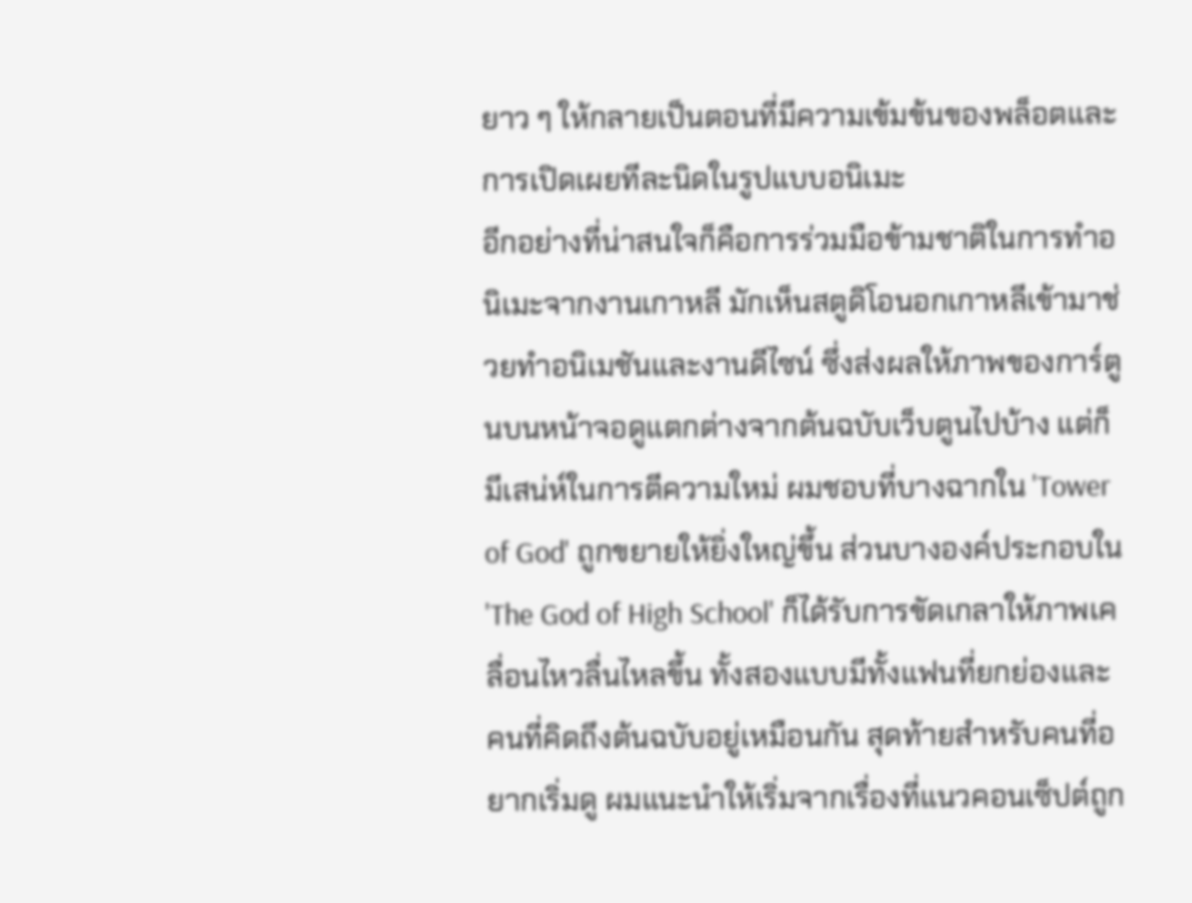ยาว ๆ ให้กลายเป็นตอนที่มีความเข้มข้นของพล็อตและการเปิดเผยทีละนิดในรูปแบบอนิเมะ
อีกอย่างที่น่าสนใจก็คือการร่วมมือข้ามชาติในการทำอนิเมะจากงานเกาหลี มักเห็นสตูดิโอนอกเกาหลีเข้ามาช่วยทำอนิเมชันและงานดีไซน์ ซึ่งส่งผลให้ภาพของการ์ตูนบนหน้าจอดูแตกต่างจากต้นฉบับเว็บตูนไปบ้าง แต่ก็มีเสน่ห์ในการตีความใหม่ ผมชอบที่บางฉากใน 'Tower of God' ถูกขยายให้ยิ่งใหญ่ขึ้น ส่วนบางองค์ประกอบใน 'The God of High School' ก็ได้รับการขัดเกลาให้ภาพเคลื่อนไหวลื่นไหลขึ้น ทั้งสองแบบมีทั้งแฟนที่ยกย่องและคนที่คิดถึงต้นฉบับอยู่เหมือนกัน สุดท้ายสำหรับคนที่อยากเริ่มดู ผมแนะนำให้เริ่มจากเรื่องที่แนวคอนเซ็ปต์ถูก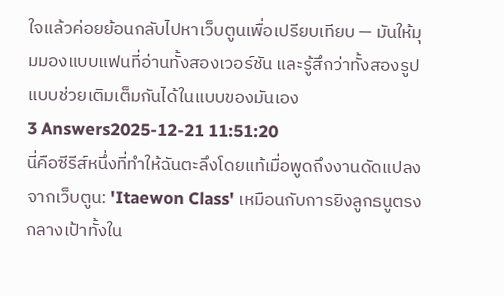ใจแล้วค่อยย้อนกลับไปหาเว็บตูนเพื่อเปรียบเทียบ — มันให้มุมมองแบบแฟนที่อ่านทั้งสองเวอร์ชัน และรู้สึกว่าทั้งสองรูปแบบช่วยเติมเต็มกันได้ในแบบของมันเอง
3 Answers2025-12-21 11:51:20
นี่คือซีรีส์หนึ่งที่ทำให้ฉันตะลึงโดยแท้เมื่อพูดถึงงานดัดแปลงจากเว็บตูน: 'Itaewon Class' เหมือนกับการยิงลูกธนูตรงกลางเป้าทั้งใน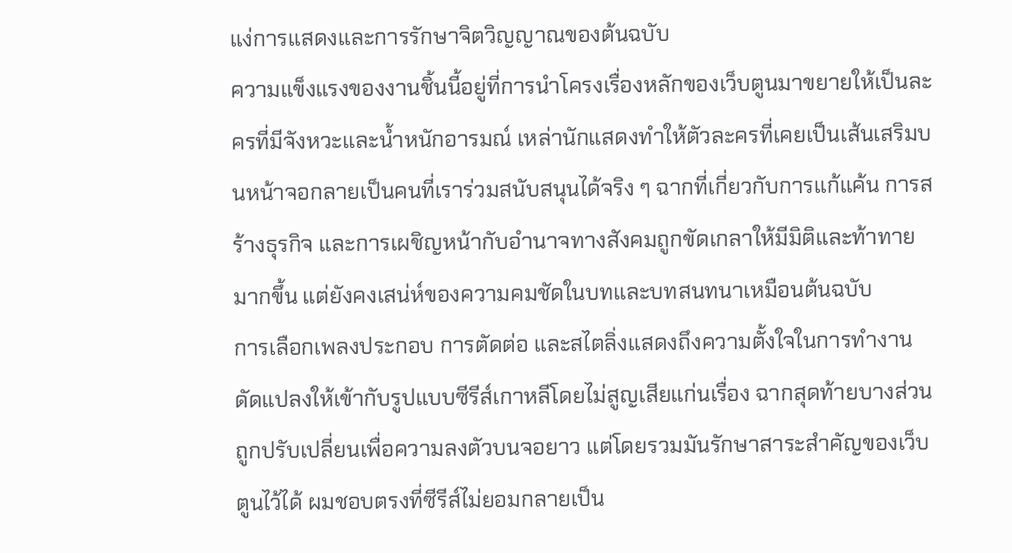แง่การแสดงและการรักษาจิตวิญญาณของต้นฉบับ
ความแข็งแรงของงานชิ้นนี้อยู่ที่การนำโครงเรื่องหลักของเว็บตูนมาขยายให้เป็นละครที่มีจังหวะและน้ำหนักอารมณ์ เหล่านักแสดงทำให้ตัวละครที่เคยเป็นเส้นเสริมบนหน้าจอกลายเป็นคนที่เราร่วมสนับสนุนได้จริง ๆ ฉากที่เกี่ยวกับการแก้แค้น การสร้างธุรกิจ และการเผชิญหน้ากับอำนาจทางสังคมถูกขัดเกลาให้มีมิติและท้าทายมากขึ้น แต่ยังคงเสน่ห์ของความคมชัดในบทและบทสนทนาเหมือนต้นฉบับ
การเลือกเพลงประกอบ การตัดต่อ และสไตลิ่งแสดงถึงความตั้งใจในการทำงานดัดแปลงให้เข้ากับรูปแบบซีรีส์เกาหลีโดยไม่สูญเสียแก่นเรื่อง ฉากสุดท้ายบางส่วนถูกปรับเปลี่ยนเพื่อความลงตัวบนจอยาว แต่โดยรวมมันรักษาสาระสำคัญของเว็บตูนไว้ได้ ผมชอบตรงที่ซีรีส์ไม่ยอมกลายเป็น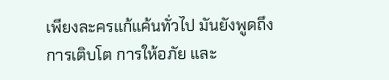เพียงละครแก้แค้นทั่วไป มันยังพูดถึงการเติบโต การให้อภัย และ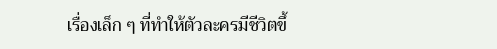เรื่องเล็ก ๆ ที่ทำให้ตัวละครมีชีวิตขึ้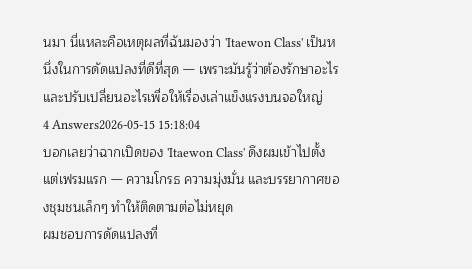นมา นี่แหละคือเหตุผลที่ฉันมองว่า 'Itaewon Class' เป็นหนึ่งในการดัดแปลงที่ดีที่สุด — เพราะมันรู้ว่าต้องรักษาอะไรและปรับเปลี่ยนอะไรเพื่อให้เรื่องเล่าแข็งแรงบนจอใหญ่
4 Answers2026-05-15 15:18:04
บอกเลยว่าฉากเปิดของ 'Itaewon Class' ดึงผมเข้าไปตั้งแต่เฟรมแรก — ความโกรธ ความมุ่งมั่น และบรรยากาศของชุมชนเล็กๆ ทำให้ติดตามต่อไม่หยุด
ผมชอบการดัดแปลงที่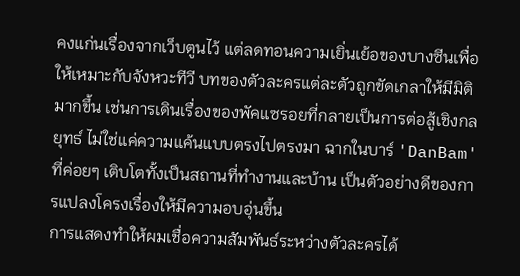คงแก่นเรื่องจากเว็บตูนไว้ แต่ลดทอนความเยิ่นเย้อของบางซีนเพื่อให้เหมาะกับจังหวะทีวี บทของตัวละครแต่ละตัวถูกขัดเกลาให้มีมิติมากขึ้น เช่นการเดินเรื่องของพัคแซรอยที่กลายเป็นการต่อสู้เชิงกลยุทธ์ ไม่ใช่แค่ความแค้นแบบตรงไปตรงมา ฉากในบาร์ 'DanBam' ที่ค่อยๆ เติบโตทั้งเป็นสถานที่ทำงานและบ้าน เป็นตัวอย่างดีของการแปลงโครงเรื่องให้มีความอบอุ่นขึ้น
การแสดงทำให้ผมเชื่อความสัมพันธ์ระหว่างตัวละครได้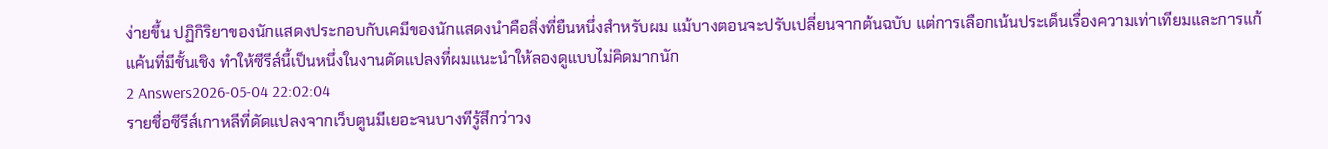ง่ายขึ้น ปฏิกิริยาของนักแสดงประกอบกับเคมีของนักแสดงนำคือสิ่งที่ยืนหนึ่งสำหรับผม แม้บางตอนจะปรับเปลี่ยนจากต้นฉบับ แต่การเลือกเน้นประเด็นเรื่องความเท่าเทียมและการแก้แค้นที่มีชั้นเชิง ทำให้ซีรีส์นี้เป็นหนึ่งในงานดัดแปลงที่ผมแนะนำให้ลองดูแบบไม่คิดมากนัก
2 Answers2026-05-04 22:02:04
รายชื่อซีรีส์เกาหลีที่ดัดแปลงจากเว็บตูนมีเยอะจนบางทีรู้สึกว่าวง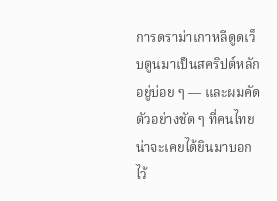การดราม่าเกาหลีดูดเว็บตูนมาเป็นสคริปต์หลักอยู่บ่อย ๆ — และผมคัดตัวอย่างชัด ๆ ที่คนไทยน่าจะเคยได้ยินมาบอกไว้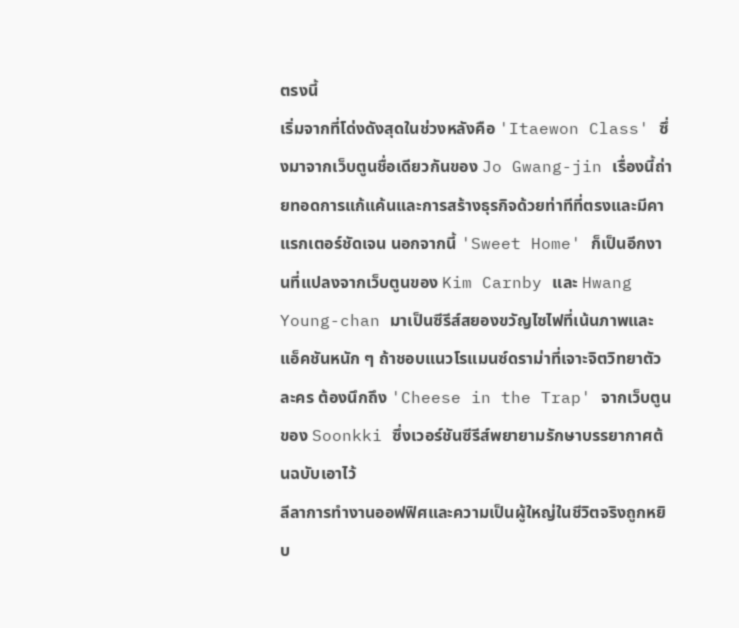ตรงนี้
เริ่มจากที่โด่งดังสุดในช่วงหลังคือ 'Itaewon Class' ซึ่งมาจากเว็บตูนชื่อเดียวกันของ Jo Gwang-jin เรื่องนี้ถ่ายทอดการแก้แค้นและการสร้างธุรกิจด้วยท่าทีที่ตรงและมีคาแรกเตอร์ชัดเจน นอกจากนี้ 'Sweet Home' ก็เป็นอีกงานที่แปลงจากเว็บตูนของ Kim Carnby และ Hwang Young-chan มาเป็นซีรีส์สยองขวัญไซไฟที่เน้นภาพและแอ็คชันหนัก ๆ ถ้าชอบแนวโรแมนซ์ดราม่าที่เจาะจิตวิทยาตัวละคร ต้องนึกถึง 'Cheese in the Trap' จากเว็บตูนของ Soonkki ซึ่งเวอร์ชันซีรีส์พยายามรักษาบรรยากาศต้นฉบับเอาไว้
ลีลาการทำงานออฟฟิศและความเป็นผู้ใหญ่ในชีวิตจริงถูกหยิบ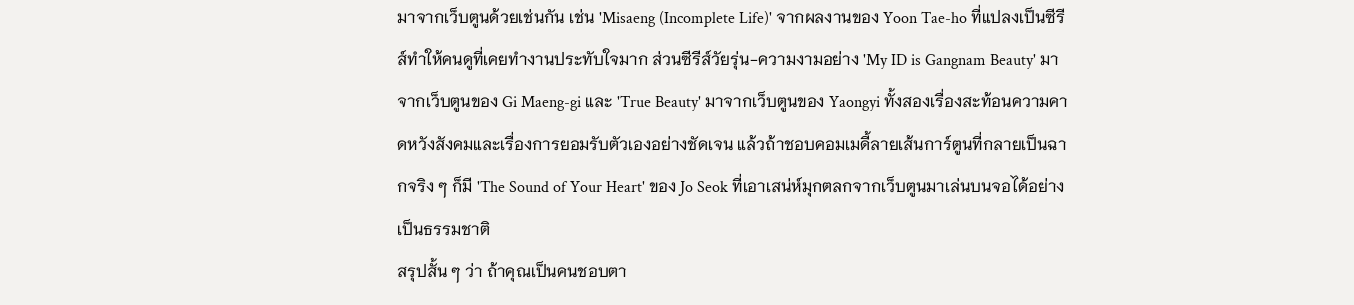มาจากเว็บตูนด้วยเช่นกัน เช่น 'Misaeng (Incomplete Life)' จากผลงานของ Yoon Tae-ho ที่แปลงเป็นซีรีส์ทำให้คนดูที่เคยทำงานประทับใจมาก ส่วนซีรีส์วัยรุ่น-ความงามอย่าง 'My ID is Gangnam Beauty' มาจากเว็บตูนของ Gi Maeng-gi และ 'True Beauty' มาจากเว็บตูนของ Yaongyi ทั้งสองเรื่องสะท้อนความคาดหวังสังคมและเรื่องการยอมรับตัวเองอย่างชัดเจน แล้วถ้าชอบคอมเมดี้ลายเส้นการ์ตูนที่กลายเป็นฉากจริง ๆ ก็มี 'The Sound of Your Heart' ของ Jo Seok ที่เอาเสน่ห์มุกตลกจากเว็บตูนมาเล่นบนจอได้อย่างเป็นธรรมชาติ
สรุปสั้น ๆ ว่า ถ้าคุณเป็นคนชอบตา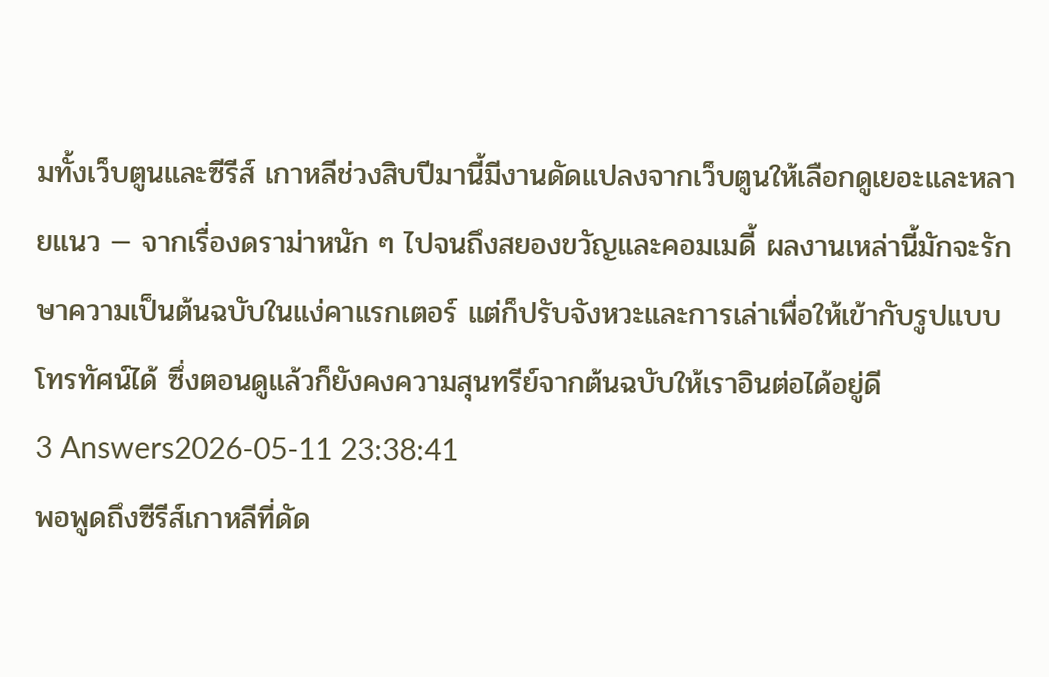มทั้งเว็บตูนและซีรีส์ เกาหลีช่วงสิบปีมานี้มีงานดัดแปลงจากเว็บตูนให้เลือกดูเยอะและหลายแนว — จากเรื่องดราม่าหนัก ๆ ไปจนถึงสยองขวัญและคอมเมดี้ ผลงานเหล่านี้มักจะรักษาความเป็นต้นฉบับในแง่คาแรกเตอร์ แต่ก็ปรับจังหวะและการเล่าเพื่อให้เข้ากับรูปแบบโทรทัศน์ได้ ซึ่งตอนดูแล้วก็ยังคงความสุนทรีย์จากต้นฉบับให้เราอินต่อได้อยู่ดี
3 Answers2026-05-11 23:38:41
พอพูดถึงซีรีส์เกาหลีที่ดัด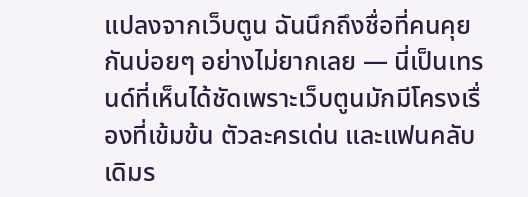แปลงจากเว็บตูน ฉันนึกถึงชื่อที่คนคุยกันบ่อยๆ อย่างไม่ยากเลย — นี่เป็นเทรนด์ที่เห็นได้ชัดเพราะเว็บตูนมักมีโครงเรื่องที่เข้มข้น ตัวละครเด่น และแฟนคลับเดิมร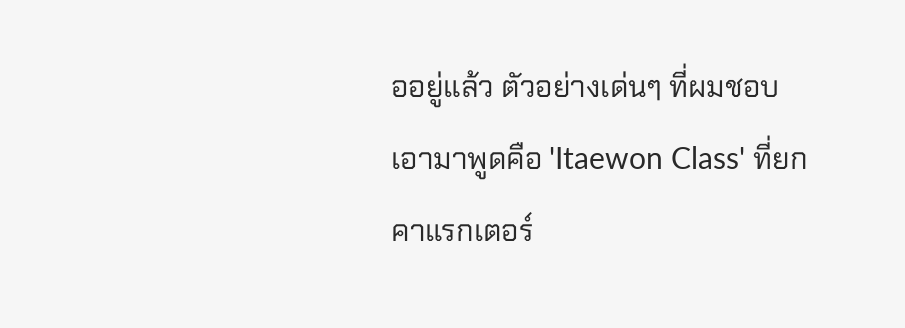ออยู่แล้ว ตัวอย่างเด่นๆ ที่ผมชอบเอามาพูดคือ 'Itaewon Class' ที่ยกคาแรกเตอร์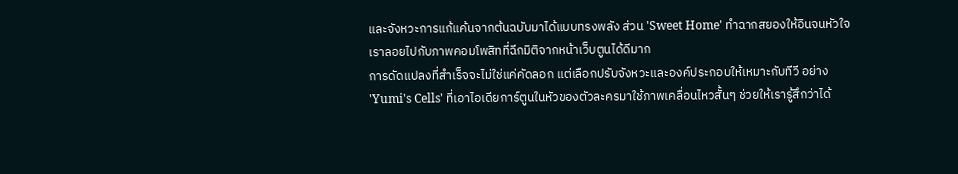และจังหวะการแก้แค้นจากต้นฉบับมาได้แบบทรงพลัง ส่วน 'Sweet Home' ทำฉากสยองให้อินจนหัวใจเราลอยไปกับภาพคอมโพสิทที่ฉีกมิติจากหน้าเว็บตูนได้ดีมาก
การดัดแปลงที่สำเร็จจะไม่ใช่แค่คัดลอก แต่เลือกปรับจังหวะและองค์ประกอบให้เหมาะกับทีวี อย่าง 'Yumi's Cells' ที่เอาไอเดียการ์ตูนในหัวของตัวละครมาใช้ภาพเคลื่อนไหวสั้นๆ ช่วยให้เรารู้สึกว่าได้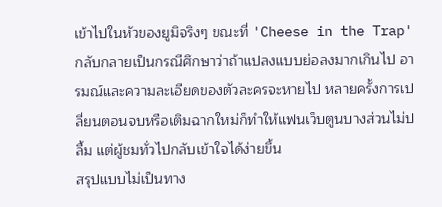เข้าไปในหัวของยูมิจริงๆ ขณะที่ 'Cheese in the Trap' กลับกลายเป็นกรณีศึกษาว่าถ้าแปลงแบบย่อลงมากเกินไป อารมณ์และความละเอียดของตัวละครจะหายไป หลายครั้งการเปลี่ยนตอนจบหรือเติมฉากใหม่ก็ทำให้แฟนเว็บตูนบางส่วนไม่ปลื้ม แต่ผู้ชมทั่วไปกลับเข้าใจได้ง่ายขึ้น
สรุปแบบไม่เป็นทาง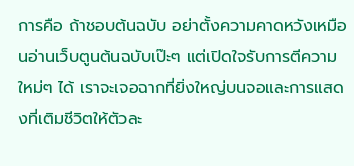การคือ ถ้าชอบต้นฉบับ อย่าตั้งความคาดหวังเหมือนอ่านเว็บตูนต้นฉบับเป๊ะๆ แต่เปิดใจรับการตีความใหม่ๆ ได้ เราจะเจอฉากที่ยิ่งใหญ่บนจอและการแสดงที่เติมชีวิตให้ตัวละ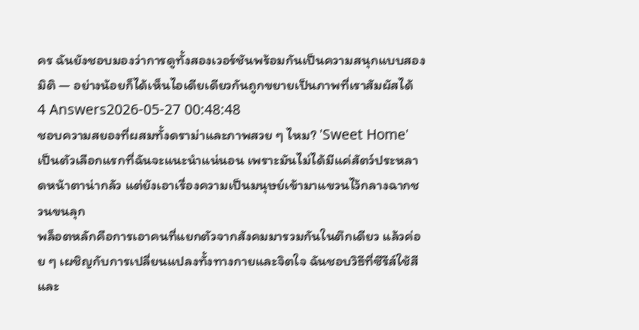คร ฉันยังชอบมองว่าการดูทั้งสองเวอร์ชันพร้อมกันเป็นความสนุกแบบสองมิติ — อย่างน้อยก็ได้เห็นไอเดียเดียวกันถูกขยายเป็นภาพที่เราสัมผัสได้
4 Answers2026-05-27 00:48:48
ชอบความสยองที่ผสมทั้งดราม่าและภาพสวย ๆ ไหม? 'Sweet Home' เป็นตัวเลือกแรกที่ฉันจะแนะนำแน่นอน เพราะมันไม่ได้มีแค่สัตว์ประหลาดหน้าตาน่ากลัว แต่ยังเอาเรื่องความเป็นมนุษย์เข้ามาแขวนไว้กลางฉากชวนขนลุก
พล็อตหลักคือการเอาคนที่แยกตัวจากสังคมมารวมกันในตึกเดียว แล้วค่อย ๆ เผชิญกับการเปลี่ยนแปลงทั้งทางกายและจิตใจ ฉันชอบวิธีที่ซีรีส์ใช้สีและ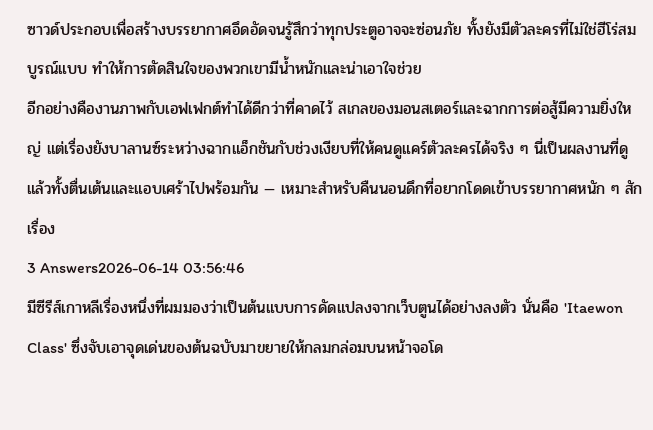ซาวด์ประกอบเพื่อสร้างบรรยากาศอึดอัดจนรู้สึกว่าทุกประตูอาจจะซ่อนภัย ทั้งยังมีตัวละครที่ไม่ใช่ฮีโร่สมบูรณ์แบบ ทำให้การตัดสินใจของพวกเขามีน้ำหนักและน่าเอาใจช่วย
อีกอย่างคืองานภาพกับเอฟเฟกต์ทำได้ดีกว่าที่คาดไว้ สเกลของมอนสเตอร์และฉากการต่อสู้มีความยิ่งใหญ่ แต่เรื่องยังบาลานซ์ระหว่างฉากแอ็กชันกับช่วงเงียบที่ให้คนดูแคร์ตัวละครได้จริง ๆ นี่เป็นผลงานที่ดูแล้วทั้งตื่นเต้นและแอบเศร้าไปพร้อมกัน — เหมาะสำหรับคืนนอนดึกที่อยากโดดเข้าบรรยากาศหนัก ๆ สักเรื่อง
3 Answers2026-06-14 03:56:46
มีซีรีส์เกาหลีเรื่องหนึ่งที่ผมมองว่าเป็นต้นแบบการดัดแปลงจากเว็บตูนได้อย่างลงตัว นั่นคือ 'Itaewon Class' ซึ่งจับเอาจุดเด่นของต้นฉบับมาขยายให้กลมกล่อมบนหน้าจอโด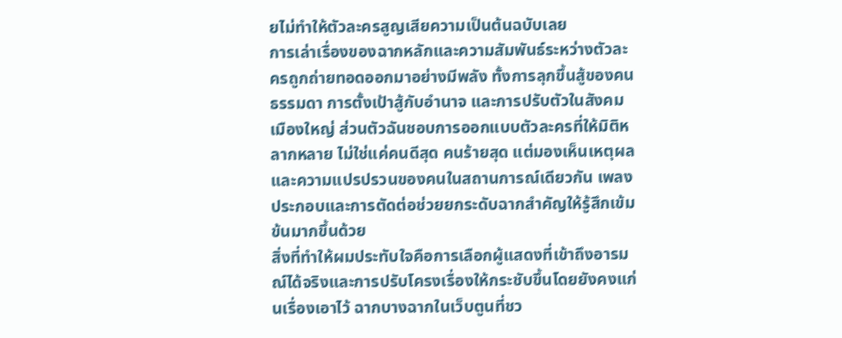ยไม่ทำให้ตัวละครสูญเสียความเป็นต้นฉบับเลย
การเล่าเรื่องของฉากหลักและความสัมพันธ์ระหว่างตัวละครถูกถ่ายทอดออกมาอย่างมีพลัง ทั้งการลุกขึ้นสู้ของคนธรรมดา การตั้งเป้าสู้กับอำนาจ และการปรับตัวในสังคมเมืองใหญ่ ส่วนตัวฉันชอบการออกแบบตัวละครที่ให้มิติหลากหลาย ไม่ใช่แค่คนดีสุด คนร้ายสุด แต่มองเห็นเหตุผลและความแปรปรวนของคนในสถานการณ์เดียวกัน เพลงประกอบและการตัดต่อช่วยยกระดับฉากสำคัญให้รู้สึกเข้มข้นมากขึ้นด้วย
สิ่งที่ทำให้ผมประทับใจคือการเลือกผู้แสดงที่เข้าถึงอารมณ์ได้จริงและการปรับโครงเรื่องให้กระชับขึ้นโดยยังคงแก่นเรื่องเอาไว้ ฉากบางฉากในเว็บตูนที่ชว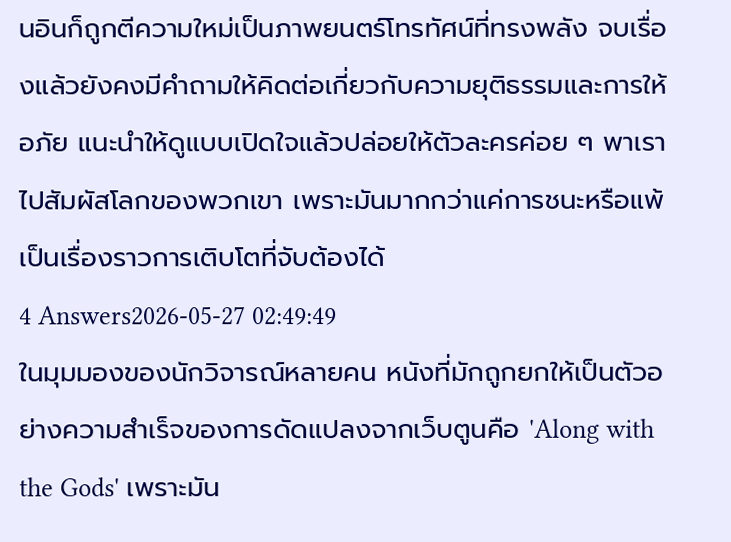นอินก็ถูกตีความใหม่เป็นภาพยนตร์โทรทัศน์ที่ทรงพลัง จบเรื่องแล้วยังคงมีคำถามให้คิดต่อเกี่ยวกับความยุติธรรมและการให้อภัย แนะนำให้ดูแบบเปิดใจแล้วปล่อยให้ตัวละครค่อย ๆ พาเราไปสัมผัสโลกของพวกเขา เพราะมันมากกว่าแค่การชนะหรือแพ้ เป็นเรื่องราวการเติบโตที่จับต้องได้
4 Answers2026-05-27 02:49:49
ในมุมมองของนักวิจารณ์หลายคน หนังที่มักถูกยกให้เป็นตัวอย่างความสำเร็จของการดัดแปลงจากเว็บตูนคือ 'Along with the Gods' เพราะมัน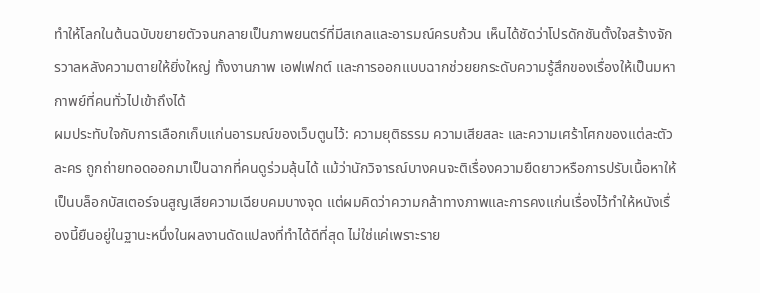ทำให้โลกในต้นฉบับขยายตัวจนกลายเป็นภาพยนตร์ที่มีสเกลและอารมณ์ครบถ้วน เห็นได้ชัดว่าโปรดักชันตั้งใจสร้างจักรวาลหลังความตายให้ยิ่งใหญ่ ทั้งงานภาพ เอฟเฟกต์ และการออกแบบฉากช่วยยกระดับความรู้สึกของเรื่องให้เป็นมหากาพย์ที่คนทั่วไปเข้าถึงได้
ผมประทับใจกับการเลือกเก็บแก่นอารมณ์ของเว็บตูนไว้: ความยุติธรรม ความเสียสละ และความเศร้าโศกของแต่ละตัวละคร ถูกถ่ายทอดออกมาเป็นฉากที่คนดูร่วมลุ้นได้ แม้ว่านักวิจารณ์บางคนจะติเรื่องความยืดยาวหรือการปรับเนื้อหาให้เป็นบล็อกบัสเตอร์จนสูญเสียความเฉียบคมบางจุด แต่ผมคิดว่าความกล้าทางภาพและการคงแก่นเรื่องไว้ทำให้หนังเรื่องนี้ยืนอยู่ในฐานะหนึ่งในผลงานดัดแปลงที่ทำได้ดีที่สุด ไม่ใช่แค่เพราะราย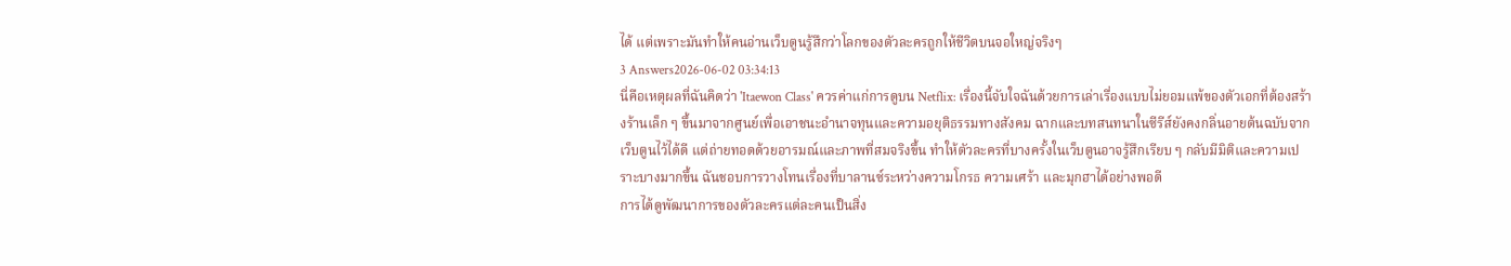ได้ แต่เพราะมันทำให้คนอ่านเว็บตูนรู้สึกว่าโลกของตัวละครถูกให้ชีวิตบนจอใหญ่จริงๆ
3 Answers2026-06-02 03:34:13
นี่คือเหตุผลที่ฉันคิดว่า 'Itaewon Class' ควรค่าแก่การดูบน Netflix: เรื่องนี้จับใจฉันด้วยการเล่าเรื่องแบบไม่ยอมแพ้ของตัวเอกที่ต้องสร้างร้านเล็ก ๆ ขึ้นมาจากศูนย์เพื่อเอาชนะอำนาจทุนและความอยุติธรรมทางสังคม ฉากและบทสนทนาในซีรีส์ยังคงกลิ่นอายต้นฉบับจากเว็บตูนไว้ได้ดี แต่ถ่ายทอดด้วยอารมณ์และภาพที่สมจริงขึ้น ทำให้ตัวละครที่บางครั้งในเว็บตูนอาจรู้สึกเรียบ ๆ กลับมีมิติและความเปราะบางมากขึ้น ฉันชอบการวางโทนเรื่องที่บาลานซ์ระหว่างความโกรธ ความเศร้า และมุกฮาได้อย่างพอดี
การได้ดูพัฒนาการของตัวละครแต่ละคนเป็นสิ่ง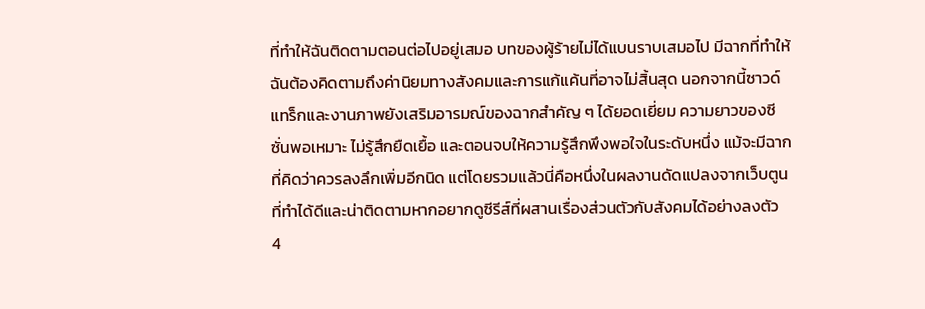ที่ทำให้ฉันติดตามตอนต่อไปอยู่เสมอ บทของผู้ร้ายไม่ได้แบนราบเสมอไป มีฉากที่ทำให้ฉันต้องคิดตามถึงค่านิยมทางสังคมและการแก้แค้นที่อาจไม่สิ้นสุด นอกจากนี้ซาวด์แทร็กและงานภาพยังเสริมอารมณ์ของฉากสำคัญ ๆ ได้ยอดเยี่ยม ความยาวของซีซั่นพอเหมาะ ไม่รู้สึกยืดเยื้อ และตอนจบให้ความรู้สึกพึงพอใจในระดับหนึ่ง แม้จะมีฉากที่คิดว่าควรลงลึกเพิ่มอีกนิด แต่โดยรวมแล้วนี่คือหนึ่งในผลงานดัดแปลงจากเว็บตูนที่ทำได้ดีและน่าติดตามหากอยากดูซีรีส์ที่ผสานเรื่องส่วนตัวกับสังคมได้อย่างลงตัว
4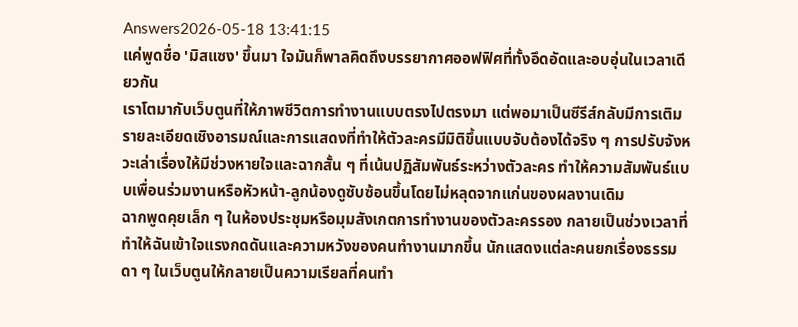Answers2026-05-18 13:41:15
แค่พูดชื่อ 'มิสแซง' ขึ้นมา ใจมันก็พาลคิดถึงบรรยากาศออฟฟิศที่ทั้งอึดอัดและอบอุ่นในเวลาเดียวกัน
เราโตมากับเว็บตูนที่ให้ภาพชีวิตการทำงานแบบตรงไปตรงมา แต่พอมาเป็นซีรีส์กลับมีการเติมรายละเอียดเชิงอารมณ์และการแสดงที่ทำให้ตัวละครมีมิติขึ้นแบบจับต้องได้จริง ๆ การปรับจังหวะเล่าเรื่องให้มีช่วงหายใจและฉากสั้น ๆ ที่เน้นปฏิสัมพันธ์ระหว่างตัวละคร ทำให้ความสัมพันธ์แบบเพื่อนร่วมงานหรือหัวหน้า-ลูกน้องดูซับซ้อนขึ้นโดยไม่หลุดจากแก่นของผลงานเดิม
ฉากพูดคุยเล็ก ๆ ในห้องประชุมหรือมุมสังเกตการทำงานของตัวละครรอง กลายเป็นช่วงเวลาที่ทำให้ฉันเข้าใจแรงกดดันและความหวังของคนทำงานมากขึ้น นักแสดงแต่ละคนยกเรื่องธรรมดา ๆ ในเว็บตูนให้กลายเป็นความเรียลที่คนทำ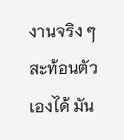งานจริง ๆ สะท้อนตัวเองได้ มัน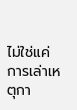ไม่ใช่แค่การเล่าเหตุกา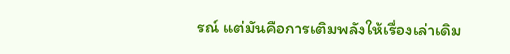รณ์ แต่มันคือการเติมพลังให้เรื่องเล่าเดิม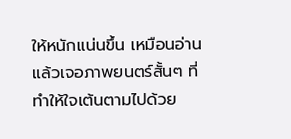ให้หนักแน่นขึ้น เหมือนอ่านแล้วเจอภาพยนตร์สั้นๆ ที่ทำให้ใจเต้นตามไปด้วย